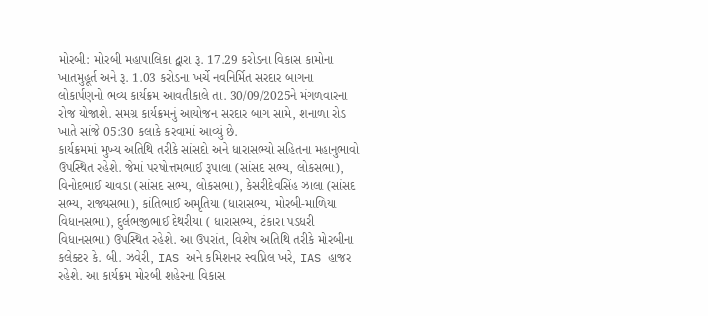મોરબી: મોરબી મહાપાલિકા દ્વારા રૂ. 17.29 કરોડના વિકાસ કામોના ખાતમુહૂર્ત અને રૂ. 1.03 કરોડના ખર્ચે નવનિર્મિત સરદાર બાગના લોકાર્પણનો ભવ્ય કાર્યક્રમ આવતીકાલે તા. 30/09/2025ને મંગળવારના રોજ યોજાશે. સમગ્ર કાર્યક્રમનું આયોજન સરદાર બાગ સામે, શનાળા રોડ ખાતે સાંજે 05:30 કલાકે કરવામાં આવ્યું છે.
કાર્યક્રમમાં મુખ્ય અતિથિ તરીકે સાંસદો અને ધારાસભ્યો સહિતના મહાનુભાવો ઉપસ્થિત રહેશે. જેમાં પરષોત્તમભાઈ રૂપાલા (સાંસદ સભ્ય, લોકસભા), વિનોદભાઈ ચાવડા (સાંસદ સભ્ય, લોકસભા), કેસરીદેવસિંહ ઝાલા (સાંસદ સભ્ય, રાજ્યસભા), કાંતિભાઈ અમૃતિયા (ધારાસભ્ય, મોરબી-માળિયા વિધાનસભા), દુર્લભજીભાઈ દેથરીયા ( ધારાસભ્ય, ટંકારા પડધરી વિધાનસભા) ઉપસ્થિત રહેશે. આ ઉપરાંત, વિશેષ અતિથિ તરીકે મોરબીના કલેક્ટર કે. બી. ઝવેરી, IAS અને કમિશનર સ્વપ્નિલ ખરે, IAS હાજર રહેશે. આ કાર્યક્રમ મોરબી શહેરના વિકાસ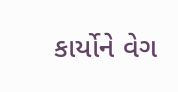કાર્યોને વેગ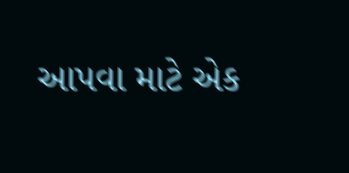આપવા માટે એક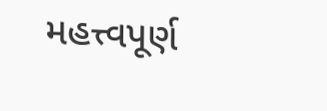મહત્ત્વપૂર્ણ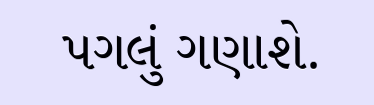પગલું ગણાશે.